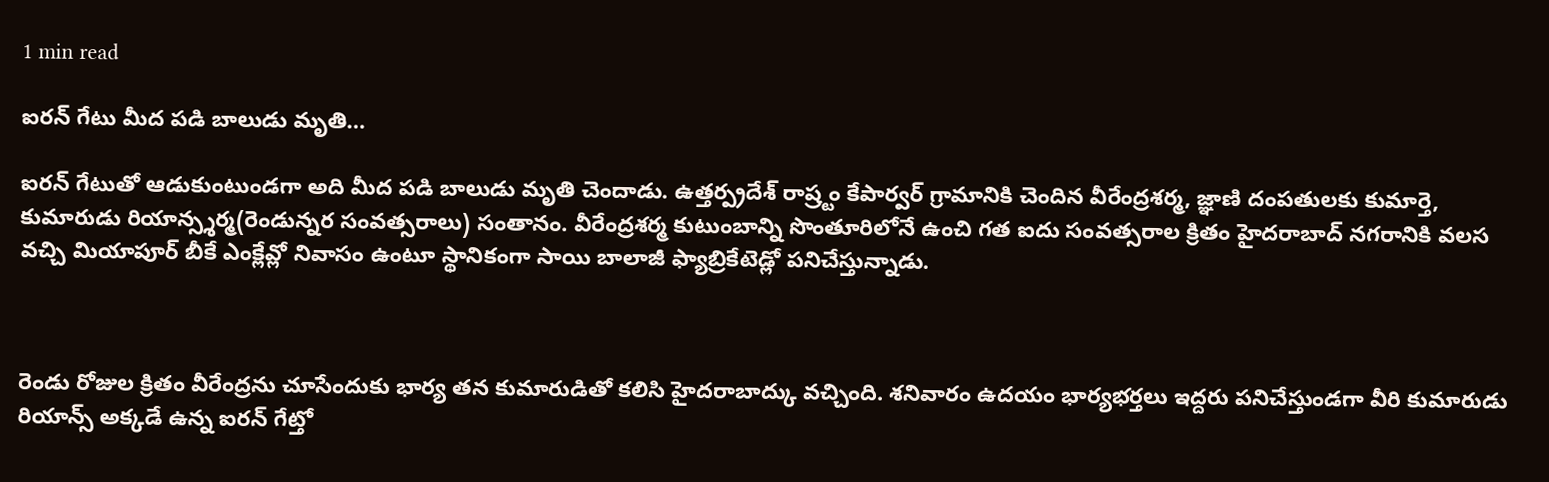1 min read

ఐరన్ గేటు మీద పడి బాలుడు మృతి…

ఐరన్ గేటుతో ఆడుకుంటుండగా అది మీద పడి బాలుడు మృతి చెందాడు. ఉత్తర్ప్రదేశ్ రాష్ర్టం కేపార్వర్ గ్రామానికి చెందిన వీరేంద్రశర్మ, జ్ఞాణి దంపతులకు కుమార్తె, కుమారుడు రియాన్స్శర్మ(రెండున్నర సంవత్సరాలు) సంతానం. వీరేంద్రశర్మ కుటుంబాన్ని సొంతూరిలోనే ఉంచి గత ఐదు సంవత్సరాల క్రితం హైదరాబాద్ నగరానికి వలస వచ్చి మియాపూర్ బీకే ఎంక్లేవ్లో నివాసం ఉంటూ స్థానికంగా సాయి బాలాజీ ఫ్యాబ్రికేటెడ్లో పనిచేస్తున్నాడు.



రెండు రోజుల క్రితం వీరేంద్రను చూసేందుకు భార్య తన కుమారుడితో కలిసి హైదరాబాద్కు వచ్చింది. శనివారం ఉదయం భార్యభర్తలు ఇద్దరు పనిచేస్తుండగా వీరి కుమారుడు రియాన్స్ అక్కడే ఉన్న ఐరన్ గేట్తో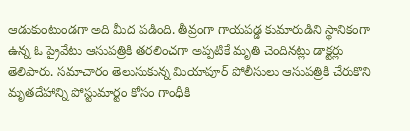ఆడుకుంటుండగా అది మీద పడింది. తీవ్రంగా గాయపడ్డ కుమారుడిని స్థానికంగా ఉన్న ఓ ప్రైవేటు ఆసుపత్రికి తరలించగా అప్పటికే మృతి చెందినట్లు డాక్టర్లు తెలిపారు. సమాచారం తెలుసుకున్న మియాపూర్ పోలీసులు ఆసుపత్రికి చేరుకొని మృతదేహాన్ని పోస్టుమార్టం కోసం గాంధీకి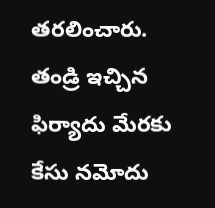తరలించారు. తండ్రి ఇచ్చిన ఫిర్యాదు మేరకు కేసు నమోదు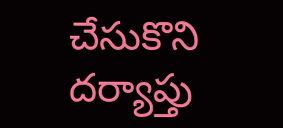చేసుకొని దర్యాప్తు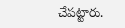చేపట్టారు.